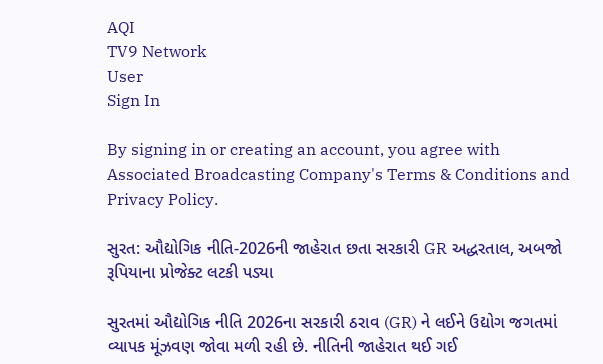AQI
TV9 Network
User
Sign In

By signing in or creating an account, you agree with Associated Broadcasting Company's Terms & Conditions and Privacy Policy.

સુરત: ઔદ્યોગિક નીતિ-2026ની જાહેરાત છતા સરકારી GR અદ્ધરતાલ, અબજો રૂપિયાના પ્રોજેક્ટ લટકી પડ્યા

સુરતમાં ઔદ્યોગિક નીતિ 2026ના સરકારી ઠરાવ (GR) ને લઈને ઉદ્યોગ જગતમાં વ્યાપક મૂંઝવણ જોવા મળી રહી છે. નીતિની જાહેરાત થઈ ગઈ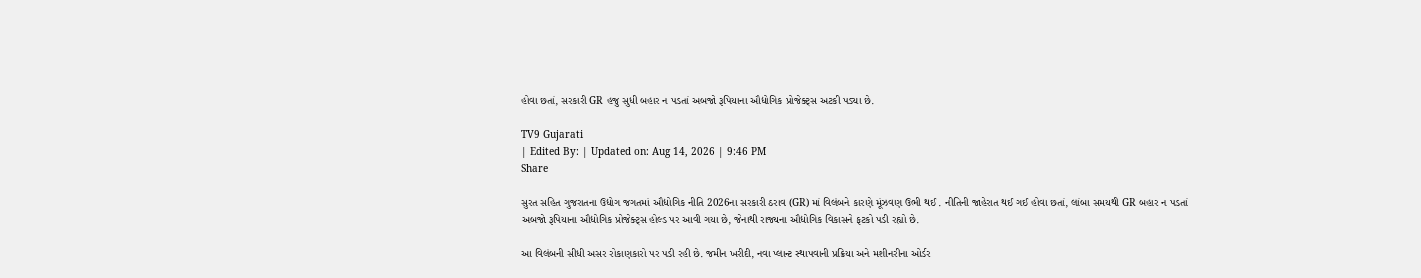હોવા છતાં, સરકારી GR હજુ સુધી બહાર ન પડતાં અબજો રૂપિયાના ઔદ્યોગિક પ્રોજેક્ટ્સ અટકી પડ્યા છે.

TV9 Gujarati
| Edited By: | Updated on: Aug 14, 2026 | 9:46 PM
Share

સુરત સહિત ગુજરાતના ઉદ્યોગ જગતમાં ઔદ્યોગિક નીતિ 2026ના સરકારી ઠરાવ (GR) માં વિલંબને કારણે મૂંઝવણ ઉભી થઈ . નીતિની જાહેરાત થઈ ગઈ હોવા છતાં, લાંબા સમયથી GR બહાર ન પડતાં અબજો રૂપિયાના ઔદ્યોગિક પ્રોજેક્ટ્સ હોલ્ડ પર આવી ગયા છે, જેનાથી રાજ્યના ઔદ્યોગિક વિકાસને ફટકો પડી રહ્યો છે.

આ વિલંબની સીધી અસર રોકાણકારો પર પડી રહી છે. જમીન ખરીદી, નવા પ્લાન્ટ સ્થાપવાની પ્રક્રિયા અને મશીનરીના ઓર્ડર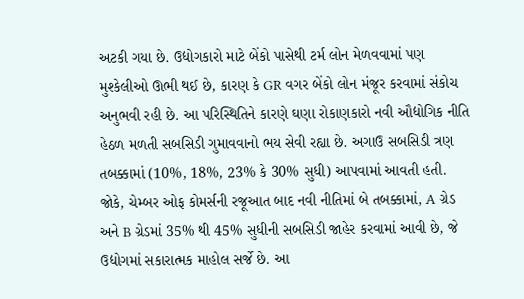અટકી ગયા છે. ઉદ્યોગકારો માટે બેંકો પાસેથી ટર્મ લોન મેળવવામાં પણ મુશ્કેલીઓ ઊભી થઈ છે, કારણ કે GR વગર બેંકો લોન મંજૂર કરવામાં સંકોચ અનુભવી રહી છે. આ પરિસ્થિતિને કારણે ઘણા રોકાણકારો નવી ઔદ્યોગિક નીતિ હેઠળ મળતી સબસિડી ગુમાવવાનો ભય સેવી રહ્યા છે. અગાઉ સબસિડી ત્રણ તબક્કામાં (10%, 18%, 23% કે 30% સુધી) આપવામાં આવતી હતી. જોકે, ચેમ્બર ઓફ કોમર્સની રજૂઆત બાદ નવી નીતિમાં બે તબક્કામાં, A ગ્રેડ અને B ગ્રેડમાં 35% થી 45% સુધીની સબસિડી જાહેર કરવામાં આવી છે, જે ઉદ્યોગમાં સકારાત્મક માહોલ સર્જે છે. આ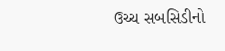ઉચ્ચ સબસિડીનો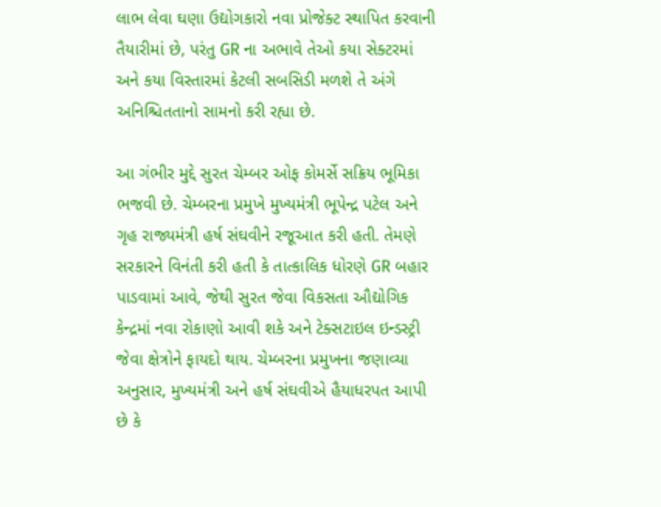લાભ લેવા ઘણા ઉદ્યોગકારો નવા પ્રોજેક્ટ સ્થાપિત કરવાની તૈયારીમાં છે, પરંતુ GR ના અભાવે તેઓ કયા સેક્ટરમાં અને કયા વિસ્તારમાં કેટલી સબસિડી મળશે તે અંગે અનિશ્ચિતતાનો સામનો કરી રહ્યા છે.

આ ગંભીર મુદ્દે સુરત ચેમ્બર ઓફ કોમર્સે સક્રિય ભૂમિકા ભજવી છે. ચેમ્બરના પ્રમુખે મુખ્યમંત્રી ભૂપેન્દ્ર પટેલ અને ગૃહ રાજ્યમંત્રી હર્ષ સંઘવીને રજૂઆત કરી હતી. તેમણે સરકારને વિનંતી કરી હતી કે તાત્કાલિક ધોરણે GR બહાર પાડવામાં આવે, જેથી સુરત જેવા વિકસતા ઔદ્યોગિક કેન્દ્રમાં નવા રોકાણો આવી શકે અને ટેક્સટાઇલ ઇન્ડસ્ટ્રી જેવા ક્ષેત્રોને ફાયદો થાય. ચેમ્બરના પ્રમુખના જણાવ્યા અનુસાર, મુખ્યમંત્રી અને હર્ષ સંઘવીએ હૈયાધરપત આપી છે કે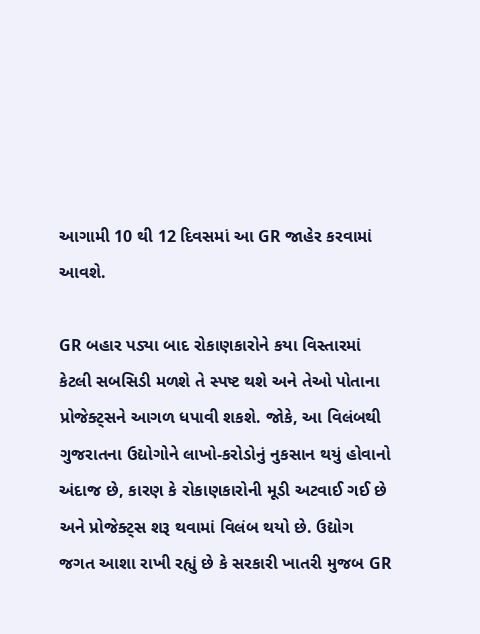આગામી 10 થી 12 દિવસમાં આ GR જાહેર કરવામાં આવશે.

GR બહાર પડ્યા બાદ રોકાણકારોને કયા વિસ્તારમાં કેટલી સબસિડી મળશે તે સ્પષ્ટ થશે અને તેઓ પોતાના પ્રોજેક્ટ્સને આગળ ધપાવી શકશે. જોકે, આ વિલંબથી ગુજરાતના ઉદ્યોગોને લાખો-કરોડોનું નુકસાન થયું હોવાનો અંદાજ છે, કારણ કે રોકાણકારોની મૂડી અટવાઈ ગઈ છે અને પ્રોજેક્ટ્સ શરૂ થવામાં વિલંબ થયો છે. ઉદ્યોગ જગત આશા રાખી રહ્યું છે કે સરકારી ખાતરી મુજબ GR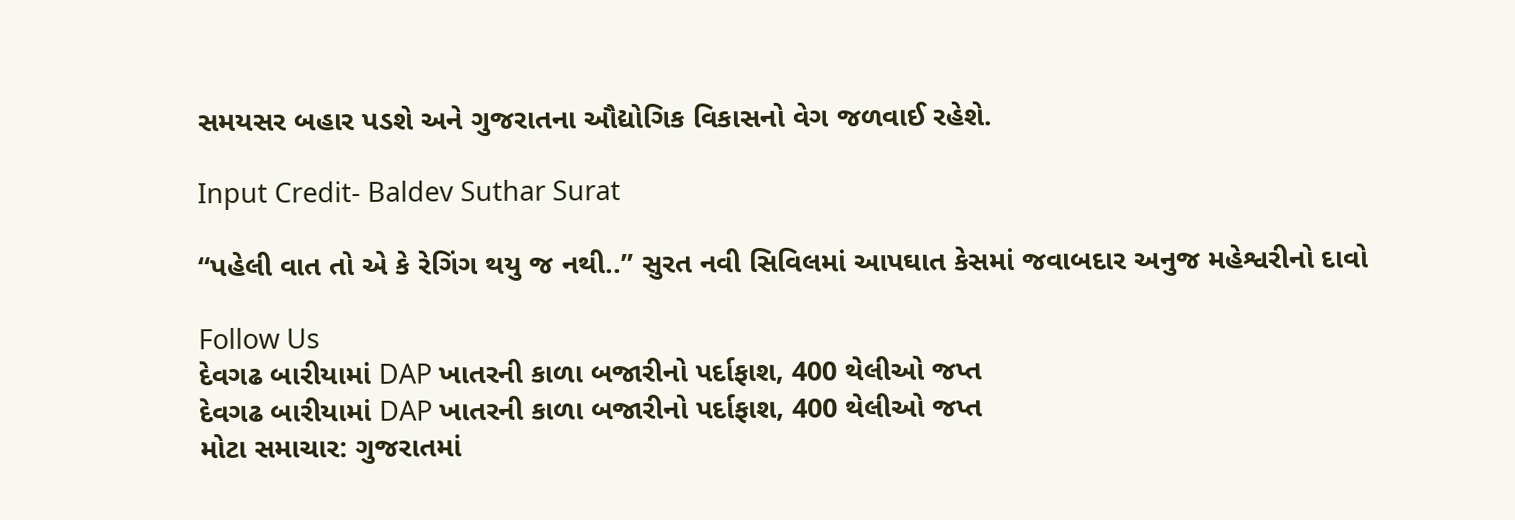સમયસર બહાર પડશે અને ગુજરાતના ઔદ્યોગિક વિકાસનો વેગ જળવાઈ રહેશે.

Input Credit- Baldev Suthar Surat

“પહેલી વાત તો એ કે રેગિંગ થયુ જ નથી..” સુરત નવી સિવિલમાં આપઘાત કેસમાં જવાબદાર અનુજ મહેશ્વરીનો દાવો

Follow Us
દેવગઢ બારીયામાં DAP ખાતરની કાળા બજારીનો પર્દાફાશ, 400 થેલીઓ જપ્ત
દેવગઢ બારીયામાં DAP ખાતરની કાળા બજારીનો પર્દાફાશ, 400 થેલીઓ જપ્ત
મોટા સમાચાર: ગુજરાતમાં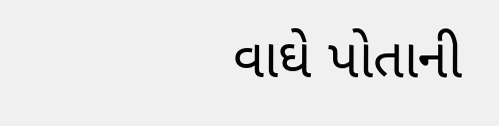વાઘે પોતાની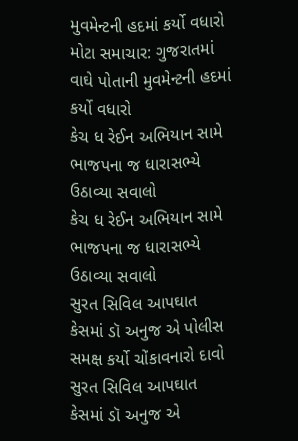મુવમેન્ટની હદમાં કર્યો વધારો
મોટા સમાચાર: ગુજરાતમાં વાઘે પોતાની મુવમેન્ટની હદમાં કર્યો વધારો
કેચ ધ રેઈન અભિયાન સામે ભાજપના જ ધારાસભ્યે ઉઠાવ્યા સવાલો
કેચ ધ રેઈન અભિયાન સામે ભાજપના જ ધારાસભ્યે ઉઠાવ્યા સવાલો
સુરત સિવિલ આપઘાત કેસમાં ડૉ અનુજ એ પોલીસ સમક્ષ કર્યો ચોંકાવનારો દાવો
સુરત સિવિલ આપઘાત કેસમાં ડૉ અનુજ એ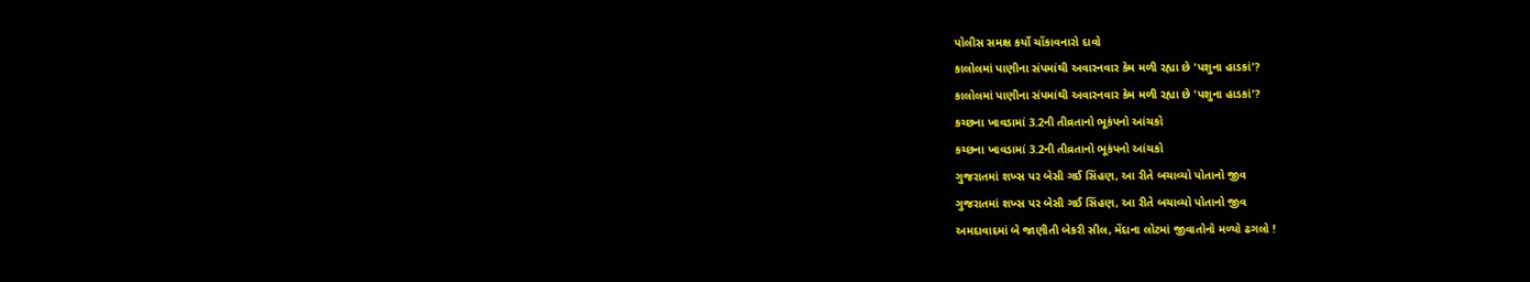પોલીસ સમક્ષ કર્યો ચોંકાવનારો દાવો
કાલોલમાં પાણીના સંપમાંથી અવારનવાર કેમ મળી રહ્યા છે 'પશુના હાડકાં'?
કાલોલમાં પાણીના સંપમાંથી અવારનવાર કેમ મળી રહ્યા છે 'પશુના હાડકાં'?
કચ્છના ખાવડામાં 3.2ની તીવ્રતાનો ભૂકંપનો આંચકો
કચ્છના ખાવડામાં 3.2ની તીવ્રતાનો ભૂકંપનો આંચકો
ગુજરાતમાં શખ્સ પર બેસી ગઈ સિંહણ, આ રીતે બચાવ્યો પોતાનો જીવ
ગુજરાતમાં શખ્સ પર બેસી ગઈ સિંહણ, આ રીતે બચાવ્યો પોતાનો જીવ
અમદાવાદમાં બે જાણીતી બેકરી સીલ, મેંદાના લોટમાં જીવાતોનો મળ્યો ઢગલો !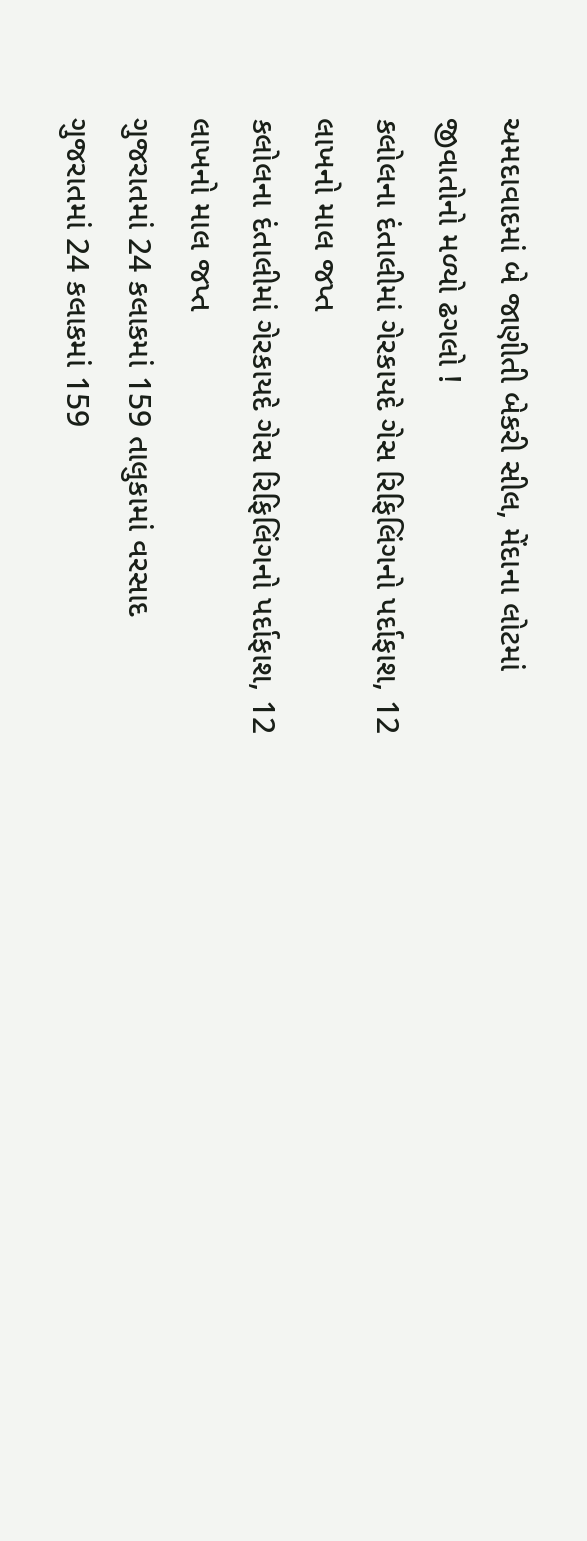અમદાવાદમાં બે જાણીતી બેકરી સીલ, મેંદાના લોટમાં જીવાતોનો મળ્યો ઢગલો !
કલોલના દંતાલીમાં ગેરકાયદે ગેસ રિફિલિંગનો પર્દાફાશ, 12 લાખનો માલ જપ્ત
કલોલના દંતાલીમાં ગેરકાયદે ગેસ રિફિલિંગનો પર્દાફાશ, 12 લાખનો માલ જપ્ત
ગુજરાતમાં 24 કલાકમાં 159 તાલુકામાં વરસાદ
ગુજરાતમાં 24 કલાકમાં 159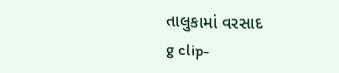તાલુકામાં વરસાદ
g clip-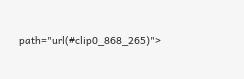path="url(#clip0_868_265)">